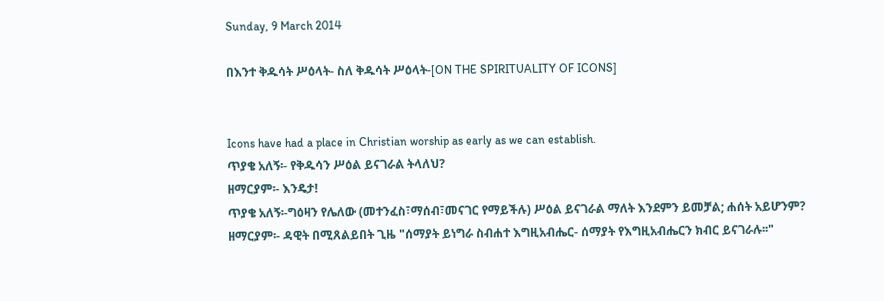Sunday, 9 March 2014

በእንተ ቅዱሳት ሥዕላት- ስለ ቅዱሳት ሥዕላት-[ON THE SPIRITUALITY OF ICONS]


Icons have had a place in Christian worship as early as we can establish.
ጥያቄ አለኝ፡- የቅዱሳን ሥዕል ይናገራል ትላለህ?
ዘማርያም፡- እንዴታ!
ጥያቄ አለኝ፡-ግዕዛን የሌለው (መተንፈስ፣ማሰብ፣መናገር የማይችሉ) ሥዕል ይናገራል ማለት እንደምን ይመቻል; ሐሰት አይሆንም?
ዘማርያም፡- ዳዊት በሚጸልይበት ጊዜ "ሰማያት ይነግራ ስብሐተ እግዚአብሔር- ሰማያት የእግዚአብሔርን ክብር ይናገራሉ፡፡"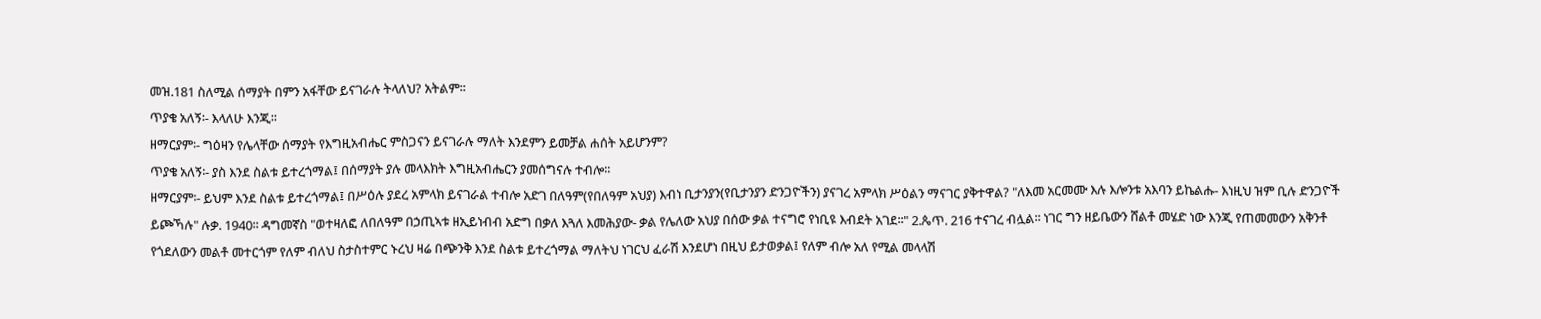መዝ.181 ስለሚል ሰማያት በምን አፋቸው ይናገራሉ ትላለህ? አትልም፡፡
ጥያቄ አለኝ፡- እላለሁ እንጂ፡፡
ዘማርያም፡- ግዕዛን የሌላቸው ሰማያት የእግዚአብሔር ምስጋናን ይናገራሉ ማለት እንደምን ይመቻል ሐሰት አይሆንም?
ጥያቄ አለኝ፡- ያስ እንደ ስልቱ ይተረጎማል፤ በሰማያት ያሉ መላእክት እግዚአብሔርን ያመሰግናሉ ተብሎ፡፡
ዘማርያም፡- ይህም እንደ ስልቱ ይተረጎማል፤ በሥዕሉ ያደረ አምላክ ይናገራል ተብሎ አድገ በለዓም(የበለዓም አህያ) እብነ ቢታንያን(የቢታንያን ድንጋዮችን) ያናገረ አምላክ ሥዕልን ማናገር ያቅተዋል? "ለእመ አርመሙ እሉ እሎንቱ አእባን ይኬልሑ- እነዚህ ዝም ቢሉ ድንጋዮች ይጮኻሉ" ሉቃ. 1940፡፡ ዳግመኛስ "ወተዛለፎ ለበለዓም በኃጢኣቱ ዘኢይነብብ አድግ በቃለ እጓለ እመሕያው- ቃል የሌለው አህያ በሰው ቃል ተናግሮ የነቢዩ እብደት አገደ፡፡" 2.ጴጥ. 216 ተናገረ ብሏል፡፡ ነገር ግን ዘይቤውን ሸልቶ መሄድ ነው እንጂ የጠመመውን አቅንቶ የጎደለውን መልቶ መተርጎም የለም ብለህ ስታስተምር ኑረህ ዛሬ በጭንቅ እንደ ስልቱ ይተረጎማል ማለትህ ነገርህ ፈራሽ እንደሆነ በዚህ ይታወቃል፤ የለም ብሎ አለ የሚል መላላሽ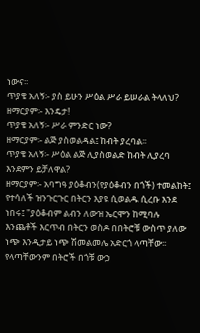ነውና፡፡
ጥያቄ አለኝ፡- ያስ ይሁን ሥዕል ሥራ ይሠራል ትላለህ?
ዘማርያም፡- እንዴታ!
ጥያቄ አለኝ፡- ሥራ ምንድር ነው?
ዘማርያም፡- ልጅ ያስወልዳል፤ ከብት ያረባል፡፡
ጥያቄ አለኝ፡- ሥዕል ልጅ ሊያስወልድ ከብት ሊያረባ እንደምን ይቻለዋል?
ዘማርያም፡- አባግዓ ያዕቆብን(የያዕቆብን በጎች) ተመልከት፤ የተሳለች ዝንጉርጉር በትርን እያዩ ሲወልዱ ሲረቡ እንደ ነበሩ፤ "ያዕቆብም ልብን ለውዝ ኤርሞን ከሚባሉ እንጨቶች እርጥብ በትርን ወስዶ በበትሮቹ ውስጥ ያለው ነጭ እንዲታይ ነጭ ሽመልመሌ አድርጎ ላጣቸው፡፡ የላጣቸውንም በትሮች በጎቹ ውኃ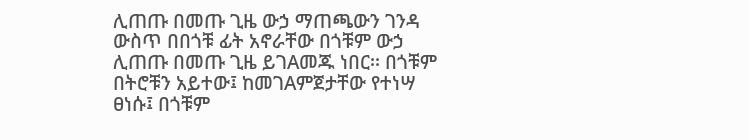ሊጠጡ በመጡ ጊዜ ውኃ ማጠጫውን ገንዳ ውስጥ በበጎቹ ፊት አኖራቸው በጎቹም ውኃ ሊጠጡ በመጡ ጊዜ ይገAመጁ ነበር፡፡ በጎቹም በትሮቹን አይተው፤ ከመገAምጀታቸው የተነሣ ፀነሱ፤ በጎቹም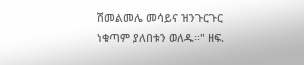ሽመልመሌ መሳይና ዝንጉርጉር ነቁጣም ያለበቱን ወለዱ፡፡" ዘፍ.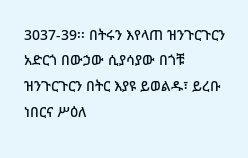3037-39፡፡ በትሩን እየላጠ ዝንጉርጉርን አድርጎ በውኃው ሲያሳያው በጎቹ ዝንጉርጉርን በትር እያዩ ይወልዱ፣ ይረቡ ነበርና ሥዕለ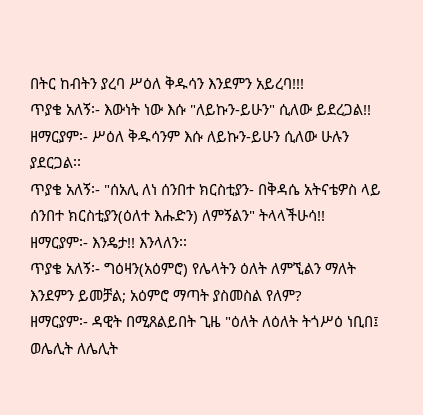በትር ከብትን ያረባ ሥዕለ ቅዱሳን እንደምን አይረባ!!!
ጥያቄ አለኝ፡- እውነት ነው እሱ "ለይኩን-ይሁን" ሲለው ይደረጋል!!
ዘማርያም፡- ሥዕለ ቅዱሳንም እሱ ለይኩን-ይሁን ሲለው ሁሉን ያደርጋል፡፡
ጥያቄ አለኝ፡- "ሰአሊ ለነ ሰንበተ ክርስቲያን- በቅዳሴ አትናቴዎስ ላይ ሰንበተ ክርስቲያን(ዕለተ እሑድን) ለምኝልን" ትላላችሁሳ!!
ዘማርያም፡- እንዴታ!! እንላለን፡፡
ጥያቄ አለኝ፡- ግዕዛን(አዕምሮ) የሌላትን ዕለት ለምኚልን ማለት እንደምን ይመቻል; አዕምሮ ማጣት ያስመስል የለም?
ዘማርያም፡- ዳዊት በሚጸልይበት ጊዜ "ዕለት ለዕለት ትጎሥዕ ነቢበ፤ ወሌሊት ለሌሊት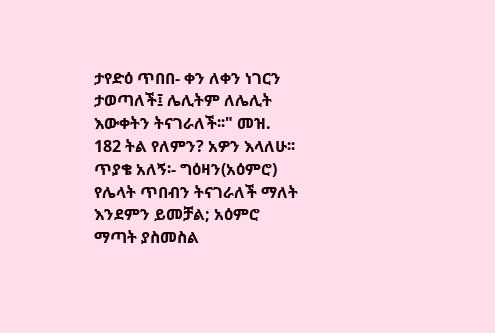ታየድዕ ጥበበ- ቀን ለቀን ነገርን ታወጣለች፤ ሌሊትም ለሌሊት እውቀትን ትናገራለች፡፡" መዝ. 182 ትል የለምን? አዎን እላለሁ፡፡
ጥያቄ አለኝ፡- ግዕዛን(አዕምሮ) የሌላት ጥበብን ትናገራለች ማለት እንደምን ይመቻል; አዕምሮ ማጣት ያስመስል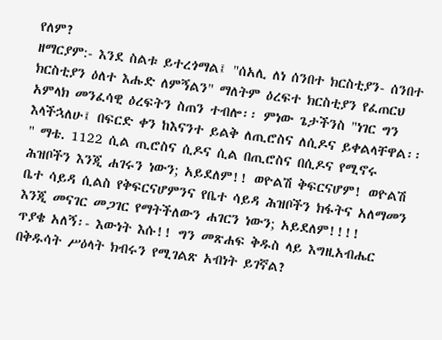የለም?
ዘማርያም:- እንደ ስልቱ ይተረጎማል፤ "ሰአሊ ለነ ሰንበተ ክርስቲያን- ሰንበተ ክርስቲያን ዕለተ እሑድ ለምኝልን" ማለትም ዕረፍተ ክርስቲያን የፈጠርህ አምላክ መንፈሳዊ ዕረፍትን ስጠን ተብሎ፡፡ ምነው ጌታችንስ "ነገር ግን እላችኋለሁ፤ በፍርድ ቀን ከእናንተ ይልቅ ለጢሮስና ለሲዶና ይቀልላቸዋል፡፡" ማቴ. 1122 ሲል ጢሮስና ሲዶና ሲል በጢሮስና በሲዶና የሚኖሩ ሕዝቦችን እንጂ ሐገሩን ነውን; አይደለም!! ወዮልሽ ቅፍርናሆም! ወዮልሽ ቤተ ሳይዳ ሲልስ የቅፍርናሆምንና የቤተ ሳይዳ ሕዝቦችን ክፋትና አለማመን እንጂ መናገር መጋገር የማትችለውን ሐገርን ነውን; አይደለም!!!!
ጥያቄ አለኝ፡- እውነት እሱ!! ግን መጽሐፍ ቅዱስ ላይ እግዚአብሔር በቅዱሳት ሥዕላት ክብሩን የሚገልጽ አብነት ይገኛል?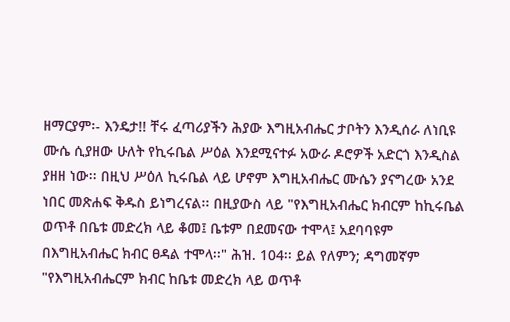ዘማርያም፡- እንዴታ!! ቸሩ ፈጣሪያችን ሕያው እግዚአብሔር ታቦትን እንዲሰራ ለነቢዩ ሙሴ ሲያዘው ሁለት የኪሩቤል ሥዕል እንደሚናተፉ አውራ ዶሮዎች አድርጎ እንዲስል ያዘዘ ነው፡፡ በዚህ ሥዕለ ኪሩቤል ላይ ሆኖም እግዚአብሔር ሙሴን ያናግረው አንደ ነበር መጽሐፍ ቅዱስ ይነግረናል፡፡ በዚያውስ ላይ "የእግዚአብሔር ክብርም ከኪሩቤል ወጥቶ በቤቱ መድረክ ላይ ቆመ፤ ቤቱም በደመናው ተሞላ፤ አደባባዩም በእግዚአብሔር ክብር ፀዳል ተሞላ፡፡" ሕዝ. 104፡፡ ይል የለምን; ዳግመኛም "የእግዚአብሔርም ክብር ከቤቱ መድረክ ላይ ወጥቶ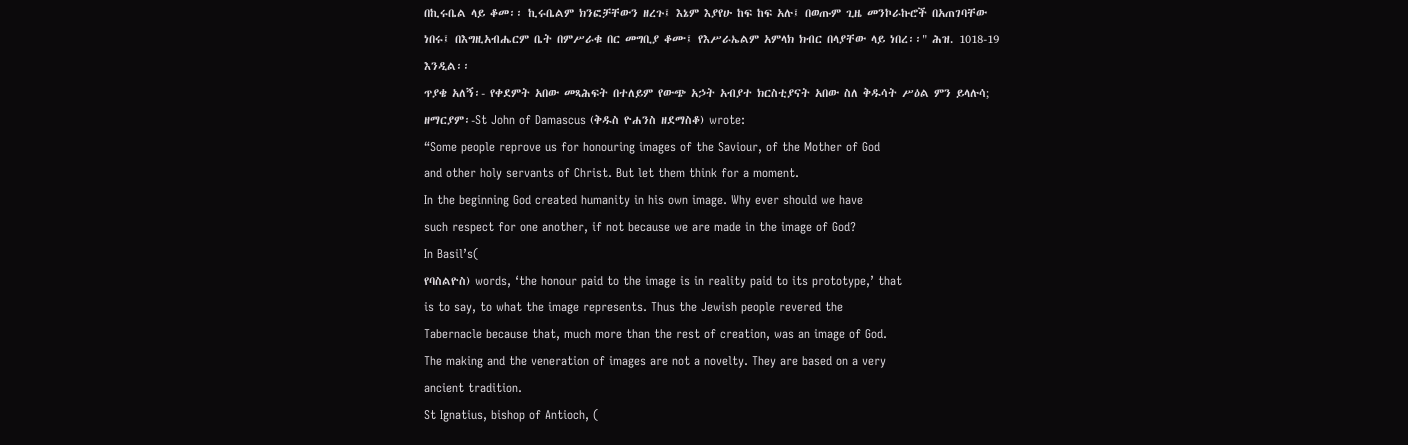በኪሩቤል ላይ ቆመ፡፡ ኪሩቤልም ክንፎቻቸውን ዘረጉ፤ እኔም እያየሁ ከፍ ከፍ አሉ፤ በወጡም ጊዜ መንኮራኩሮች በአጠገባቸው ነበሩ፤ በእግዚአብሔርም ቤት በምሥራቁ በር መግቢያ ቆሙ፤ የእሥራኤልም አምላክ ክብር በላያቸው ላይ ነበረ፡፡" ሕዝ. 1018-19 እንዲል፡፡
ጥያቄ አለኝ፡- የቀደምት አበው መጻሕፍት በተለይም የውጭ አኃት አብያተ ክርስቲያናት አበው ስለ ቅዱሳት ሥዕል ምን ይላሉሳ;
ዘማርያም፡-St John of Damascus (ቅዱስ ዮሐንስ ዘደማስቆ) wrote:
“Some people reprove us for honouring images of the Saviour, of the Mother of God
and other holy servants of Christ. But let them think for a moment.
In the beginning God created humanity in his own image. Why ever should we have
such respect for one another, if not because we are made in the image of God?
In Basil’s(
የባስልዮስ) words, ‘the honour paid to the image is in reality paid to its prototype,’ that
is to say, to what the image represents. Thus the Jewish people revered the
Tabernacle because that, much more than the rest of creation, was an image of God.
The making and the veneration of images are not a novelty. They are based on a very
ancient tradition.
St Ignatius, bishop of Antioch, (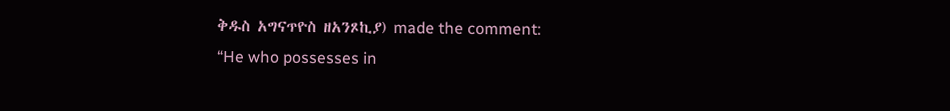ቅዱስ አግናጥዮስ ዘአንጾኪያ) made the comment:
“He who possesses in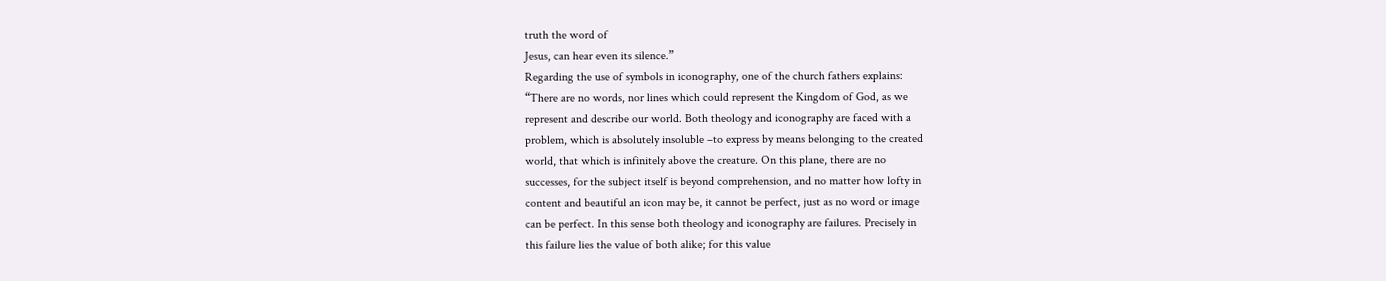truth the word of
Jesus, can hear even its silence.”
Regarding the use of symbols in iconography, one of the church fathers explains:
“There are no words, nor lines which could represent the Kingdom of God, as we
represent and describe our world. Both theology and iconography are faced with a
problem, which is absolutely insoluble –to express by means belonging to the created
world, that which is infinitely above the creature. On this plane, there are no
successes, for the subject itself is beyond comprehension, and no matter how lofty in
content and beautiful an icon may be, it cannot be perfect, just as no word or image
can be perfect. In this sense both theology and iconography are failures. Precisely in
this failure lies the value of both alike; for this value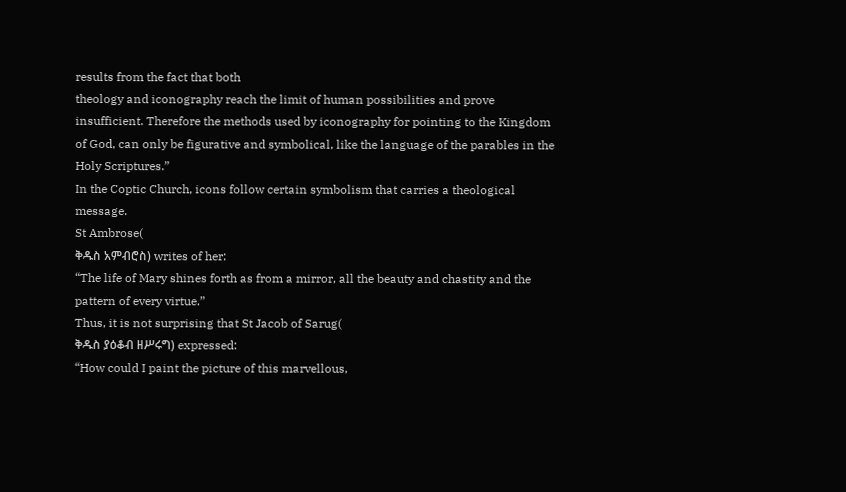results from the fact that both
theology and iconography reach the limit of human possibilities and prove
insufficient. Therefore the methods used by iconography for pointing to the Kingdom
of God, can only be figurative and symbolical, like the language of the parables in the
Holy Scriptures.”
In the Coptic Church, icons follow certain symbolism that carries a theological
message.
St Ambrose(
ቅዱስ አምብሮስ) writes of her:
“The life of Mary shines forth as from a mirror, all the beauty and chastity and the
pattern of every virtue.”
Thus, it is not surprising that St Jacob of Sarug(
ቅዱስ ያዕቆብ ዘሥሩግ) expressed:
“How could I paint the picture of this marvellous,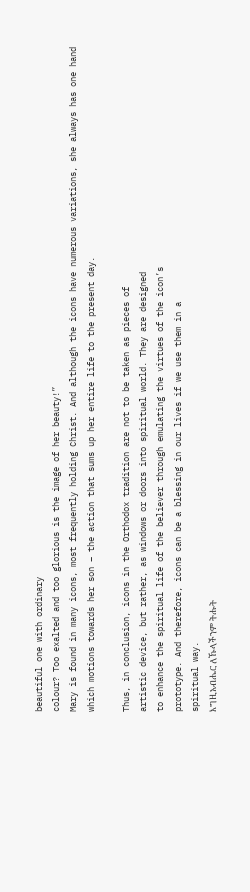beautiful one with ordinary
colour? Too exalted and too glorious is the image of her beauty!”
Mary is found in many icons, most frequently holding Christ. And although the icons have numerous variations, she always has one hand which motions towards her son – the action that sums up her entire life to the present day.

Thus, in conclusion, icons in the Orthodox tradition are not to be taken as pieces of
artistic device, but rather, as windows or doors into spiritual world. They are designed
to enhance the spiritual life of the believer through emulating the virtues of the icon’s
prototype. And therefore, icons can be a blessing in our lives if we use them in a
spiritual way.
እግዚአብሔር ለኹላችንም ትሑት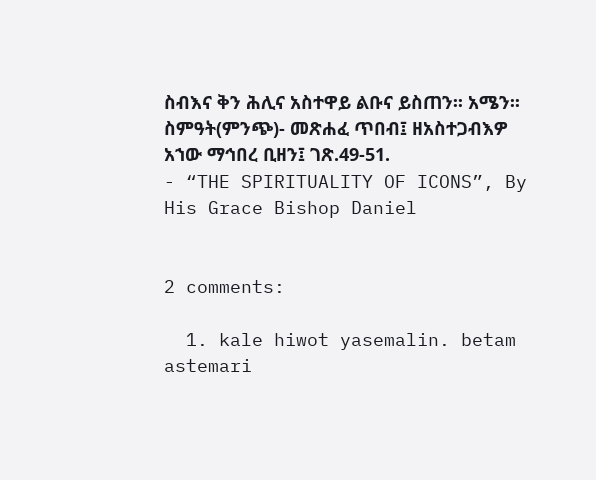ስብእና ቅን ሕሊና አስተዋይ ልቡና ይስጠን፡፡ አሜን፡፡
ስምዓት(ምንጭ)- መጽሐፈ ጥበብ፤ ዘአስተጋብእዎ አኀው ማኅበረ ቢዘን፤ ገጽ.49-51.
- “THE SPIRITUALITY OF ICONS”, By His Grace Bishop Daniel


2 comments:

  1. kale hiwot yasemalin. betam astemari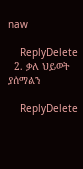naw

    ReplyDelete
  2. ቃለ ህይወት ያሰማልን

    ReplyDelete